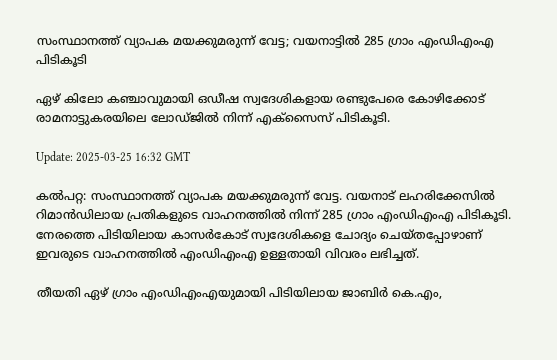സംസ്ഥാനത്ത് വ്യാപക മയക്കുമരുന്ന് വേട്ട; വയനാട്ടിൽ 285 ഗ്രാം എം‍ഡിഎംഎ പിടികൂടി

ഏഴ് കിലോ കഞ്ചാവുമായി ഒഡീഷ സ്വദേശികളായ രണ്ടുപേരെ കോഴിക്കോട് രാമനാട്ടുകരയിലെ ലോഡ്ജിൽ നിന്ന് എക്സൈസ് പിടികൂടി.

Update: 2025-03-25 16:32 GMT

കൽപറ്റ: സംസ്ഥാനത്ത് വ്യാപക മയക്കുമരുന്ന് വേട്ട. വയനാട് ലഹരിക്കേസിൽ റിമാൻഡിലായ പ്രതികളുടെ വാഹനത്തിൽ നിന്ന് 285 ഗ്രാം എം‍ഡിഎംഎ പിടികൂടി. നേരത്തെ പിടിയിലായ കാസർകോട് സ്വദേശികളെ ചോദ്യം ചെയ്തപ്പോഴാണ് ഇവരുടെ വാഹനത്തിൽ എംഡിഎംഎ ഉള്ളതായി വിവരം ലഭിച്ചത്.

തീയതി ഏഴ് ഗ്രാം എംഡിഎംഎയുമായി പിടിയിലായ ജാബിർ കെ.എം,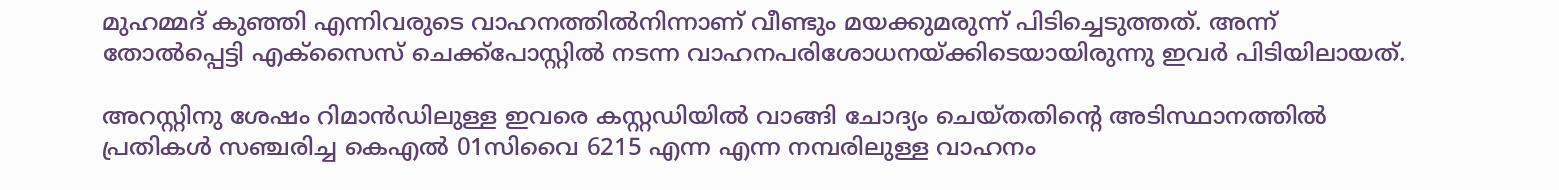മുഹമ്മദ്‌ കുഞ്ഞി എന്നിവരുടെ വാഹനത്തിൽനിന്നാണ് വീണ്ടും മയക്കുമരുന്ന് പിടിച്ചെടുത്തത്. അന്ന് തോൽപ്പെട്ടി എക്സൈസ് ചെക്ക്പോസ്റ്റിൽ നടന്ന വാഹനപരിശോധനയ്ക്കിടെയായിരുന്നു ഇവർ പിടിയിലായത്.

അറസ്റ്റിനു ശേഷം റിമാൻഡിലുള്ള ഇവരെ കസ്റ്റഡിയിൽ വാങ്ങി ചോദ്യം ചെയ്തതിന്റെ അടിസ്ഥാനത്തിൽ പ്രതികൾ സഞ്ചരിച്ച കെഎൽ 01സിവൈ 6215 എന്ന എന്ന നമ്പരിലുള്ള വാഹനം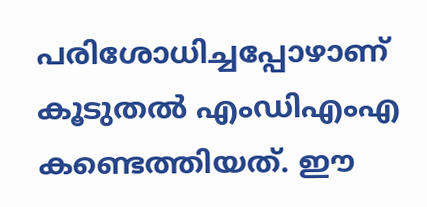പരിശോധിച്ചപ്പോഴാണ് കൂടുതൽ എംഡിഎം‌എ കണ്ടെത്തിയത്. ഈ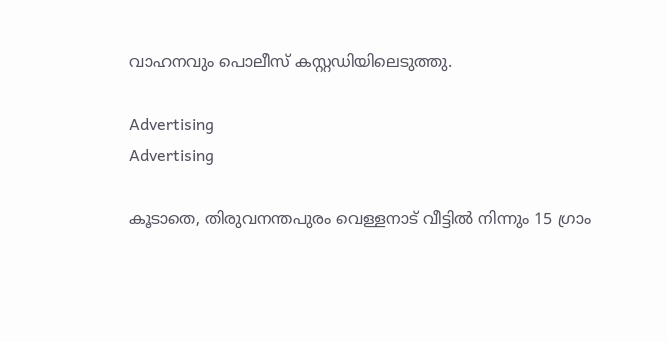വാഹനവും പൊലീസ് കസ്റ്റഡിയിലെടുത്തു.

Advertising
Advertising

കൂടാതെ, തിരുവനന്തപുരം വെള്ളനാട് വീട്ടിൽ നിന്നും 15 ഗ്രാം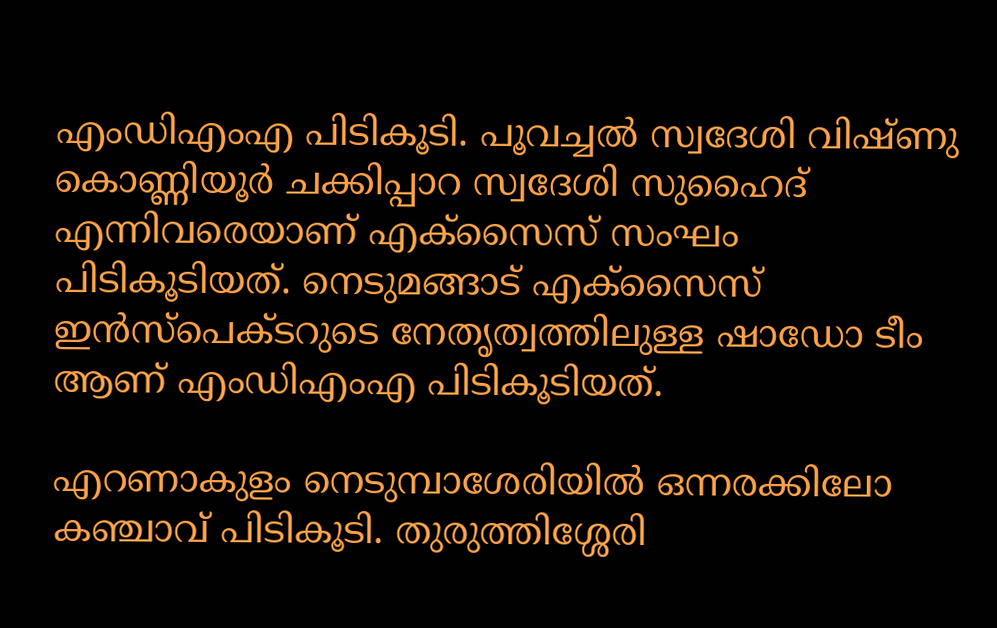എംഡിഎംഎ പിടികൂടി. പൂവച്ചൽ സ്വദേശി വിഷ്ണു കൊണ്ണിയൂർ ചക്കിപ്പാറ സ്വദേശി സുഹൈദ് എന്നിവരെയാണ് എക്സൈസ് സംഘം പിടികൂടിയത്. നെടുമങ്ങാട് എക്സൈസ് ഇൻസ്പെക്ടറുടെ നേതൃത്വത്തിലുള്ള ഷാഡോ ടീം ആണ് എംഡിഎംഎ പിടികൂടിയത്.

എറണാകുളം നെടുമ്പാശേരിയിൽ ഒന്നരക്കിലോ കഞ്ചാവ് പിടികൂടി. തുരുത്തിശ്ശേരി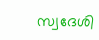സ്വദേശി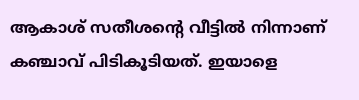ആകാശ് സതീശന്റെ വീട്ടിൽ നിന്നാണ് കഞ്ചാവ് പിടികൂടിയത്. ഇയാളെ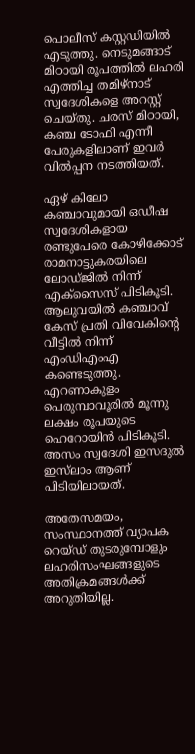പൊലീസ് കസ്റ്റഡിയിൽ എടുത്തു. നെടുമങ്ങാട് മിഠായി രൂപത്തിൽ ലഹരി എത്തിച്ച തമിഴ്നാട് സ്വദേശികളെ അറസ്റ്റ് ചെയ്തു. ചരസ് മിഠായി, കഞ്ച ടോഫി എന്നീ പേരുകളിലാണ് ഇവർ വിൽപ്പന നടത്തിയത്.

ഏഴ് കിലോ കഞ്ചാവുമായി ഒഡീഷ സ്വദേശികളായ രണ്ടുപേരെ കോഴിക്കോട് രാമനാട്ടുകരയിലെ ലോഡ്ജിൽ നിന്ന് എക്സൈസ് പിടികൂടി. ആലുവയിൽ കഞ്ചാവ് കേസ് പ്രതി വിവേകിന്റെ വീട്ടിൽ നിന്ന് എംഡിഎംഎ കണ്ടെടുത്തു. എറണാകുളം പെരുമ്പാവൂരിൽ മൂന്നു ലക്ഷം രൂപയുടെ ഹെറോയിൻ പിടികൂടി. അസം സ്വദേശി ഇസദുൽ ഇസ്‌ലാം ആണ് പിടിയിലായത്.

അതേസമയം, സംസ്ഥാനത്ത് വ്യാപക റെയ്ഡ് തുടരുമ്പോളും ലഹരിസംഘങ്ങളുടെ അതിക്രമങ്ങൾക്ക് അറുതിയില്ല.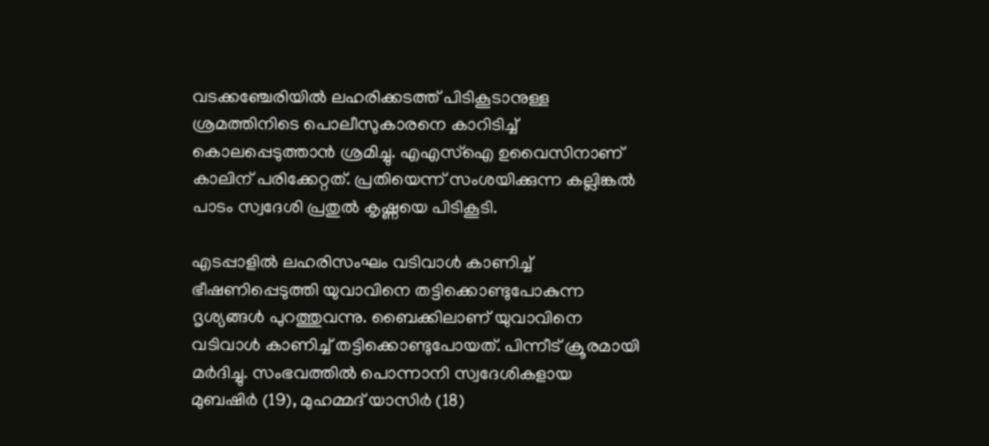വടക്കഞ്ചേരിയിൽ ലഹരിക്കടത്ത് പിടികൂടാനുള്ള ശ്രമത്തിനിടെ പൊലീസുകാരനെ കാറിടിച്ച് കൊലപ്പെടുത്താൻ ശ്രമിച്ചു. എഎസ്ഐ ഉവൈസിനാണ് കാലിന് പരിക്കേറ്റത്. പ്രതിയെന്ന് സംശയിക്കുന്ന കല്ലിങ്കൽ പാടം സ്വദേശി പ്രതുൽ കൃഷ്ണയെ പിടികൂടി.

എടപ്പാളിൽ ലഹരിസംഘം വടിവാൾ കാണിച്ച് ഭീഷണിപ്പെടുത്തി യുവാവിനെ തട്ടിക്കൊണ്ടുപോകുന്ന ദൃശ്യങ്ങൾ പുറത്തുവന്നു. ബൈക്കിലാണ് യുവാവിനെ വടിവാൾ കാണിച്ച് തട്ടിക്കൊണ്ടുപോയത്. പിന്നീട് ക്രൂരമായി മർദിച്ചു. സംഭവത്തിൽ പൊന്നാനി സ്വദേശികളായ മുബഷിര്‍ (19), മുഹമ്മദ് യാസിര്‍ (18)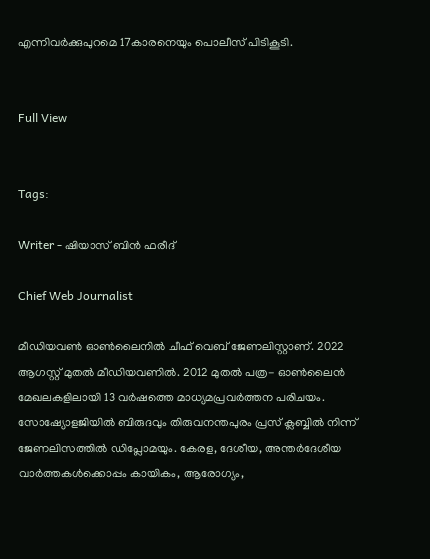എന്നിവർക്കുപുറമെ 17കാരനെയും പൊലീസ് പിടികൂടി.


Full View


Tags:

Writer - ഷിയാസ് ബിന്‍ ഫരീദ്

Chief Web Journalist

മീഡിയവണ്‍ ഓണ്‍ലൈനില്‍ ചീഫ് വെബ് ജേണലിസ്റ്റാണ്. 2022 ആഗസ്റ്റ് മുതല്‍ മീഡിയവണില്‍. 2012 മുതല്‍ പത്ര- ഓണ്‍ലൈന്‍ മേഖലകളിലായി 13 വര്‍ഷത്തെ മാധ്യമപ്രവര്‍ത്തന പരിചയം. സോഷ്യോളജിയില്‍ ബിരുദവും തിരുവനന്തപുരം പ്രസ് ക്ലബ്ബില്‍ നിന്ന് ജേണലിസത്തില്‍ ഡിപ്ലോമയും. കേരള, ദേശീയ, അന്തര്‍ദേശീയ വാര്‍ത്തകള്‍ക്കൊപ്പം കായികം, ആരോഗ്യം,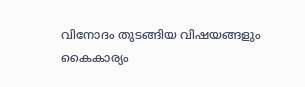വിനോദം തുടങ്ങിയ വിഷയങ്ങളും കൈകാര്യം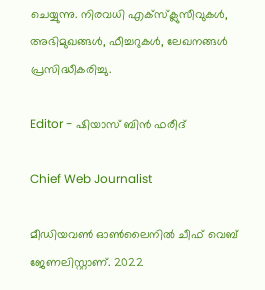ചെയ്യുന്നു. നിരവധി എക്സ്ക്ലുസീവുകള്‍, അഭിമുഖങ്ങള്‍, ഫീച്ചറുകള്‍, ലേഖനങ്ങള്‍ പ്രസിദ്ധീകരിച്ചു.

Editor - ഷിയാസ് ബിന്‍ ഫരീദ്

Chief Web Journalist

മീഡിയവണ്‍ ഓണ്‍ലൈനില്‍ ചീഫ് വെബ് ജേണലിസ്റ്റാണ്. 2022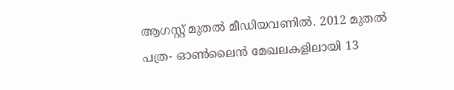ആഗസ്റ്റ് മുതല്‍ മീഡിയവണില്‍. 2012 മുതല്‍ പത്ര- ഓണ്‍ലൈന്‍ മേഖലകളിലായി 13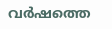വര്‍ഷത്തെ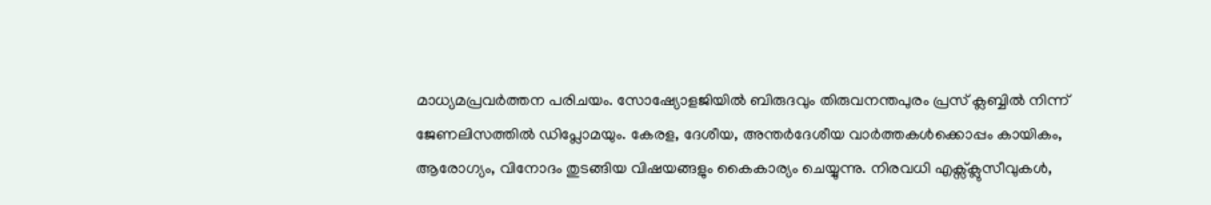മാധ്യമപ്രവര്‍ത്തന പരിചയം. സോഷ്യോളജിയില്‍ ബിരുദവും തിരുവനന്തപുരം പ്രസ് ക്ലബ്ബില്‍ നിന്ന് ജേണലിസത്തില്‍ ഡിപ്ലോമയും. കേരള, ദേശീയ, അന്തര്‍ദേശീയ വാര്‍ത്തകള്‍ക്കൊപ്പം കായികം, ആരോഗ്യം, വിനോദം തുടങ്ങിയ വിഷയങ്ങളും കൈകാര്യം ചെയ്യുന്നു. നിരവധി എക്സ്ക്ലുസീവുകള്‍,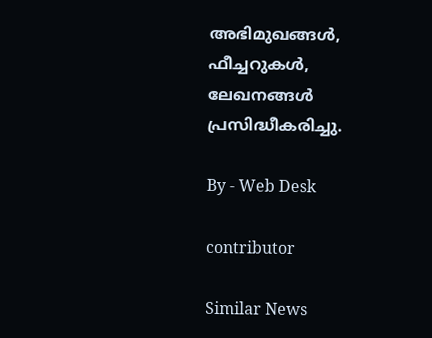അഭിമുഖങ്ങള്‍, ഫീച്ചറുകള്‍, ലേഖനങ്ങള്‍ പ്രസിദ്ധീകരിച്ചു.

By - Web Desk

contributor

Similar News